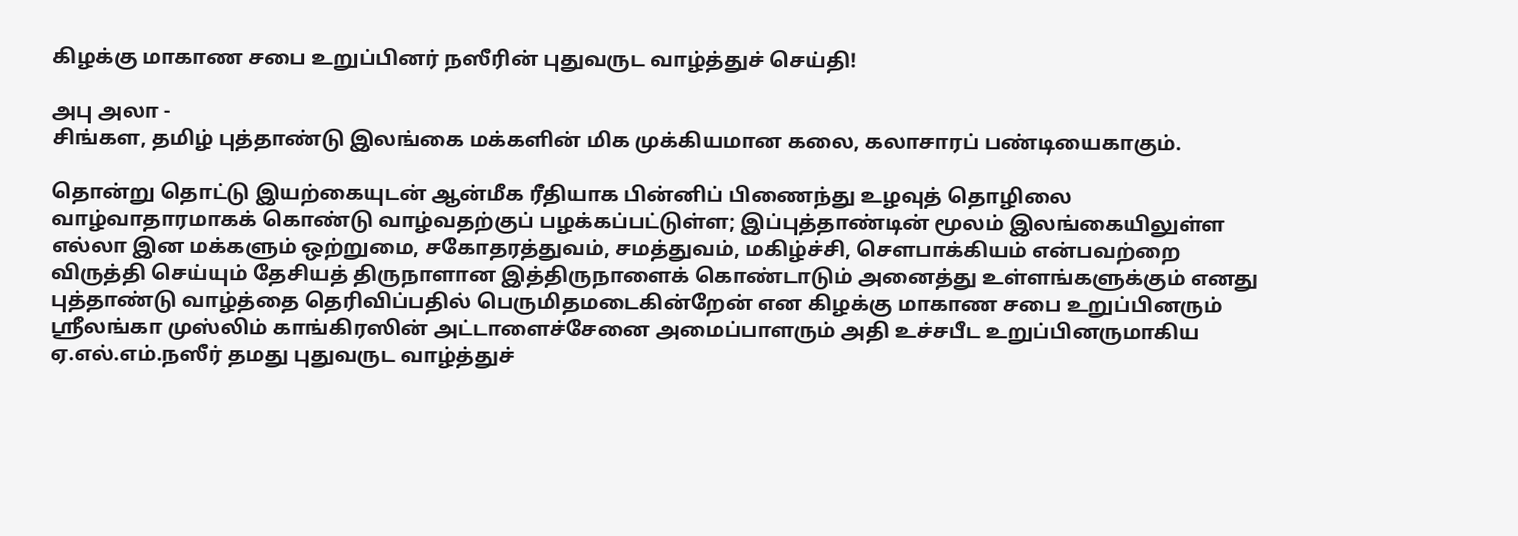கிழக்கு மாகாண சபை உறுப்பினர் நஸீரின் புதுவருட வாழ்த்துச் செய்தி!

அபு அலா -
சிங்கள, தமிழ் புத்தாண்டு இலங்கை மக்களின் மிக முக்கியமான கலை, கலாசாரப் பண்டியைகாகும்.

தொன்று தொட்டு இயற்கையுடன் ஆன்மீக ரீதியாக பின்னிப் பிணைந்து உழவுத் தொழிலை வாழ்வாதாரமாகக் கொண்டு வாழ்வதற்குப் பழக்கப்பட்டுள்ள; இப்புத்தாண்டின் மூலம் இலங்கையிலுள்ள எல்லா இன மக்களும் ஒற்றுமை, சகோதரத்துவம், சமத்துவம், மகிழ்ச்சி, செளபாக்கியம் என்பவற்றை விருத்தி செய்யும் தேசியத் திருநாளான இத்திருநாளைக் கொண்டாடும் அனைத்து உள்ளங்களுக்கும் எனது புத்தாண்டு வாழ்த்தை தெரிவிப்பதில் பெருமிதமடைகின்றேன் என கிழக்கு மாகாண சபை உறுப்பினரும் ஸ்ரீலங்கா முஸ்லிம் காங்கிரஸின் அட்டாளைச்சேனை அமைப்பாளரும் அதி உச்சபீட உறுப்பினருமாகிய ஏ.எல்.எம்.நஸீர் தமது புதுவருட வாழ்த்துச்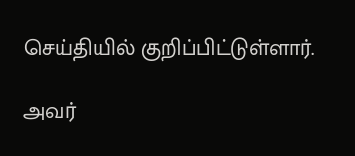செய்தியில் குறிப்பிட்டுள்ளார்.

அவர்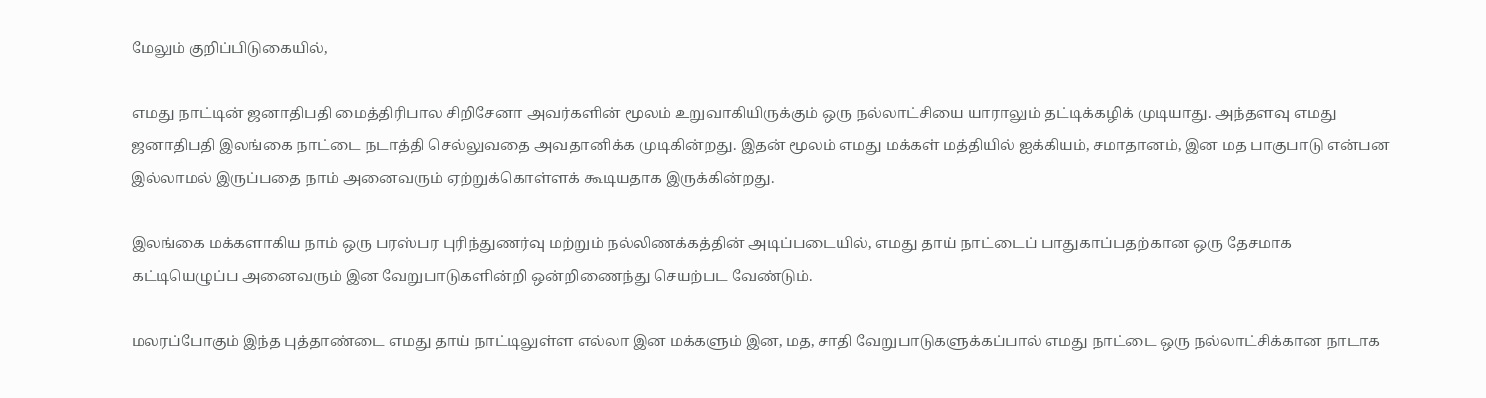மேலும் குறிப்பிடுகையில்,

எமது நாட்டின் ஜனாதிபதி மைத்திரிபால சிறிசேனா அவர்களின் மூலம் உறுவாகியிருக்கும் ஒரு நல்லாட்சியை யாராலும் தட்டிக்கழிக் முடியாது. அந்தளவு எமது ஜனாதிபதி இலங்கை நாட்டை நடாத்தி செல்லுவதை அவதானிக்க முடிகின்றது. இதன் மூலம் எமது மக்கள் மத்தியில் ஐக்கியம், சமாதானம், இன மத பாகுபாடு என்பன இல்லாமல் இருப்பதை நாம் அனைவரும் ஏற்றுக்கொள்ளக் கூடியதாக இருக்கின்றது.

இலங்கை மக்களாகிய நாம் ஒரு பரஸ்பர புரிந்துணர்வு மற்றும் நல்லிணக்கத்தின் அடிப்படையில், எமது தாய் நாட்டைப் பாதுகாப்பதற்கான ஒரு தேசமாக கட்டியெழுப்ப அனைவரும் இன வேறுபாடுகளின்றி ஒன்றிணைந்து செயற்பட வேண்டும்.

மலரப்போகும் இந்த புத்தாண்டை எமது தாய் நாட்டிலுள்ள எல்லா இன மக்களும் இன, மத, சாதி வேறுபாடுகளுக்கப்பால் எமது நாட்டை ஒரு நல்லாட்சிக்கான நாடாக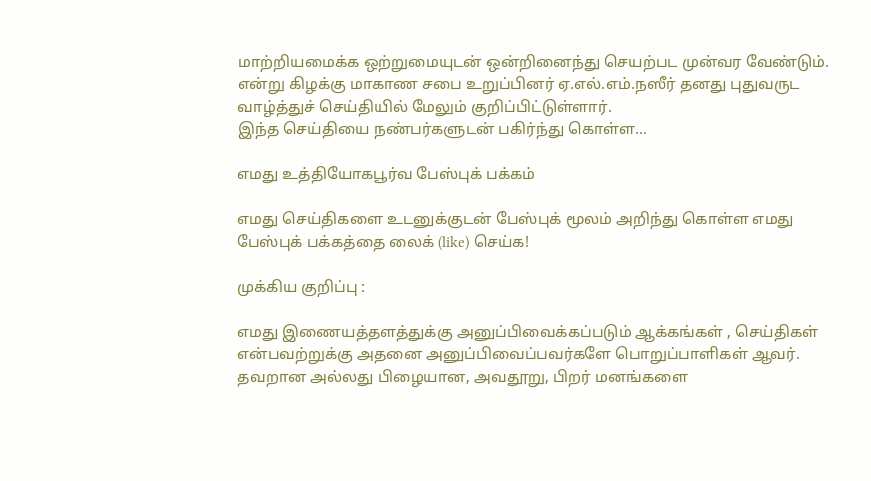மாற்றியமைக்க ஒற்றுமையுடன் ஒன்றினைந்து செயற்பட முன்வர வேண்டும். என்று கிழக்கு மாகாண சபை உறுப்பினர் ஏ.எல்.எம்.நஸீர் தனது புதுவருட வாழ்த்துச் செய்தியில் மேலும் குறிப்பிட்டுள்ளார்.
இந்த செய்தியை நண்பர்களுடன் பகிர்ந்து கொள்ள...

எமது உத்தியோகபூர்வ பேஸ்புக் பக்கம்

எமது செய்திகளை உடனுக்குடன் பேஸ்புக் மூலம் அறிந்து கொள்ள எமது பேஸ்புக் பக்கத்தை லைக் (like) செய்க!

முக்கிய குறிப்பு :

எமது இணையத்தளத்துக்கு அனுப்பிவைக்கப்படும் ஆக்கங்கள் , செய்திகள் என்பவற்றுக்கு அதனை அனுப்பிவைப்பவர்களே பொறுப்பாளிகள் ஆவர். தவறான அல்லது பிழையான, அவதூறு, பிறர் மனங்களை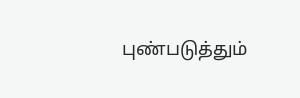புண்படுத்தும்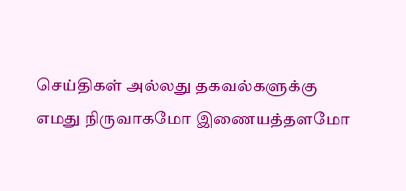செய்திகள் அல்லது தகவல்களுக்கு எமது நிருவாகமோ இணையத்தளமோ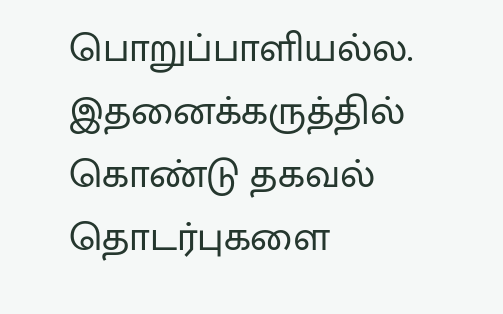பொறுப்பாளியல்ல. இதனைக்கருத்தில் கொண்டு தகவல் தொடர்புகளை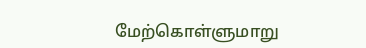மேற்கொள்ளுமாறு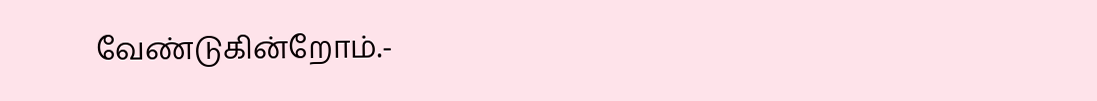வேண்டுகின்றோம்.-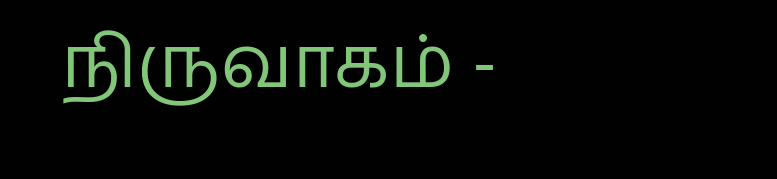நிருவாகம் -